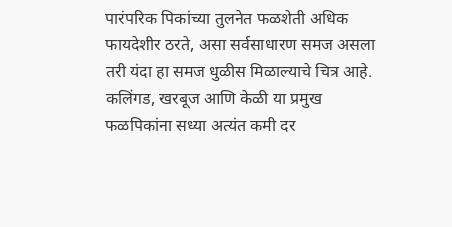पारंपरिक पिकांच्या तुलनेत फळशेती अधिक फायदेशीर ठरते, असा सर्वसाधारण समज असला तरी यंदा हा समज धुळीस मिळाल्याचे चित्र आहे. कलिंगड, खरबूज आणि केळी या प्रमुख फळपिकांना सध्या अत्यंत कमी दर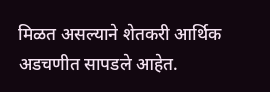मिळत असल्याने शेतकरी आर्थिक अडचणीत सापडले आहेत.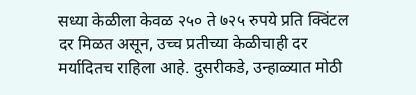सध्या केळीला केवळ २५० ते ७२५ रुपये प्रति क्विंटल दर मिळत असून, उच्च प्रतीच्या केळीचाही दर मर्यादितच राहिला आहे. दुसरीकडे, उन्हाळ्यात मोठी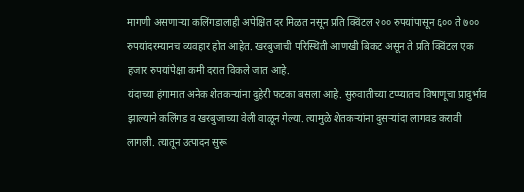मागणी असणाऱ्या कलिंगडालाही अपेक्षित दर मिळत नसून प्रति क्विंटल २०० रुपयांपासून ६०० ते ७०० रुपयांदरम्यानच व्यवहार होत आहेत. खरबुजाची परिस्थिती आणखी बिकट असून ते प्रति क्विंटल एक हजार रुपयांपेक्षा कमी दरात विकले जात आहे.
यंदाच्या हंगामात अनेक शेतकऱ्यांना दुहेरी फटका बसला आहे. सुरुवातीच्या टप्प्यातच विषाणूचा प्रादुर्भाव झाल्याने कलिंगड व खरबुजाच्या वेली वाळून गेल्या. त्यामुळे शेतकऱ्यांना दुसऱ्यांदा लागवड करावी लागली. त्यातून उत्पादन सुरू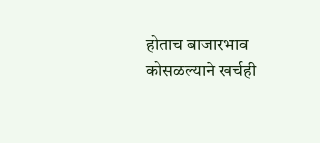होताच बाजारभाव कोसळल्याने खर्चही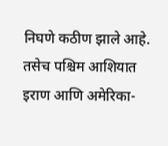निघणे कठीण झाले आहे. तसेच पश्चिम आशियात इराण आणि अमेरिका-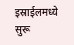इस्राईलमध्ये सुरू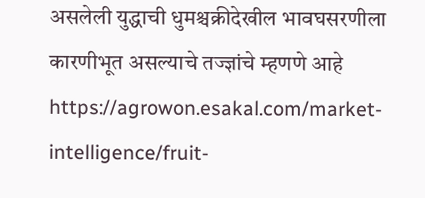असलेली युद्धाची धुमश्चक्रीदेखील भावघसरणीला कारणीभूत असल्याचे तज्ज्ञांचे म्हणणे आहे
https://agrowon.esakal.com/market-intelligence/fruit-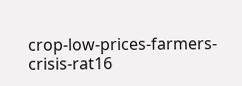crop-low-prices-farmers-crisis-rat16